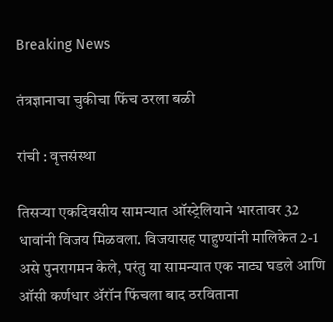Breaking News

तंत्रज्ञानाचा चुकीचा फिंच ठरला बळी

रांची : वृत्तसंस्था

तिसर्‍या एकदिवसीय सामन्यात ऑस्ट्रेलियाने भारतावर 32 धावांनी विजय मिळवला. विजयासह पाहुण्यांनी मालिकेत 2-1 असे पुनरागमन केले, परंतु या सामन्यात एक नाट्य घडले आणि ऑसी कर्णधार अ‍ॅरॉन फिंचला बाद ठरविताना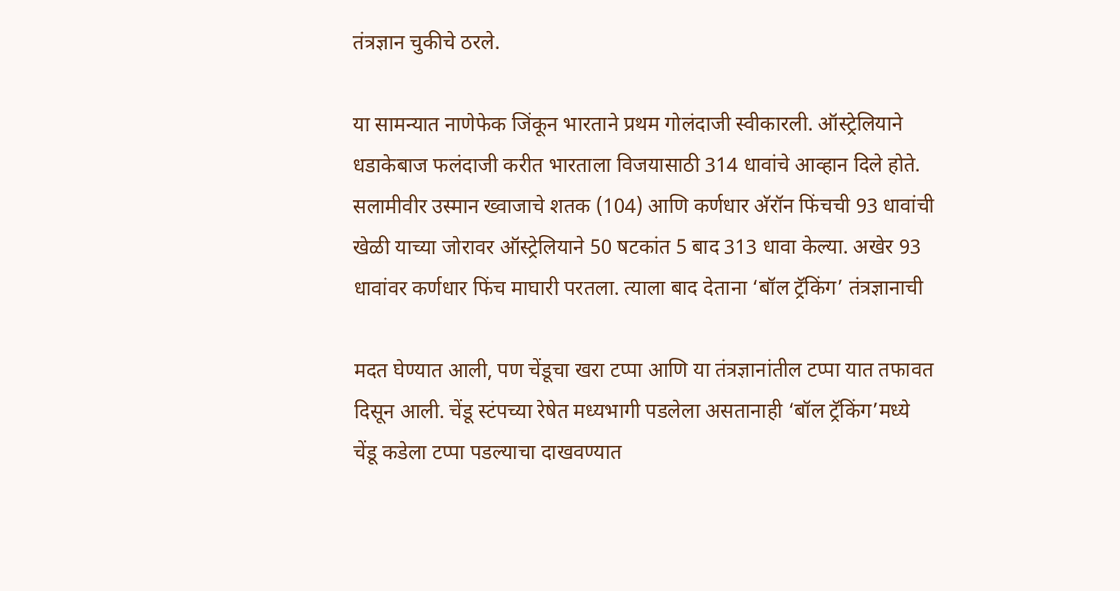तंत्रज्ञान चुकीचे ठरले.

या सामन्यात नाणेफेक जिंकून भारताने प्रथम गोलंदाजी स्वीकारली. ऑस्ट्रेलियाने धडाकेबाज फलंदाजी करीत भारताला विजयासाठी 314 धावांचे आव्हान दिले होते. सलामीवीर उस्मान ख्वाजाचे शतक (104) आणि कर्णधार अ‍ॅरॉन फिंचची 93 धावांची खेळी याच्या जोरावर ऑस्ट्रेलियाने 50 षटकांत 5 बाद 313 धावा केल्या. अखेर 93 धावांवर कर्णधार फिंच माघारी परतला. त्याला बाद देताना ‘बॉल ट्रॅकिंग’ तंत्रज्ञानाची

मदत घेण्यात आली, पण चेंडूचा खरा टप्पा आणि या तंत्रज्ञानांतील टप्पा यात तफावत दिसून आली. चेंडू स्टंपच्या रेषेत मध्यभागी पडलेला असतानाही ‘बॉल ट्रॅकिंग’मध्ये चेंडू कडेला टप्पा पडल्याचा दाखवण्यात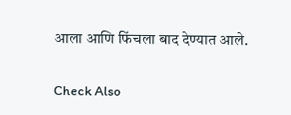आला आणि फिंचला बाद देण्यात आले.

Check Also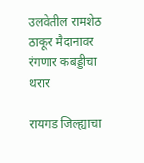उलवेतील रामशेठ ठाकूर मैदानावर रंगणार कबड्डीचा थरार

रायगड जिल्ह्याचा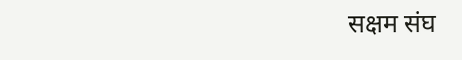सक्षम संघ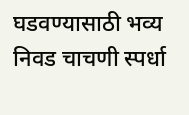घडवण्यासाठी भव्य निवड चाचणी स्पर्धा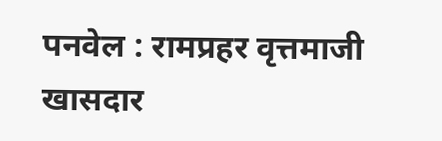पनवेल : रामप्रहर वृत्तमाजी खासदार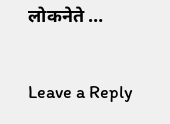लोकनेते …

Leave a Reply